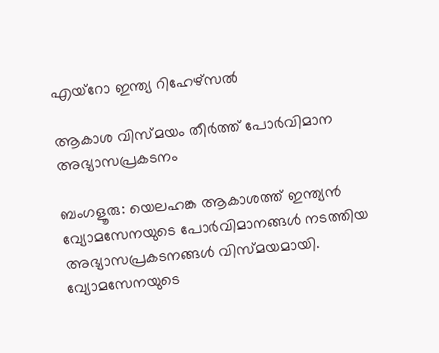എയ്റോ ഇന്ത്യ റിഹേഴ്സൽ

ആകാശ വിസ്മയം തീർത്ത് പോർവിമാന അഭ്യാസപ്രകടനം

ബംഗളൂരു: യെലഹങ്ക ആകാശത്ത് ഇന്ത്യൻ വ്യോമസേനയുടെ പോർവിമാനങ്ങൾ നടത്തിയ അഭ്യാസപ്രകടനങ്ങൾ വിസ്മയമായി. വ്യോമസേനയുടെ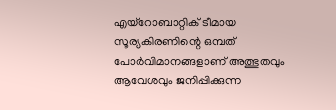എയ്‌റോബാറ്റിക് ടീമായ സൂര്യകിരണിന്റെ ഒമ്പത് പോർവിമാനങ്ങളാണ് അത്ഭുതവും ആവേശവും ജനിപ്പിക്കുന്ന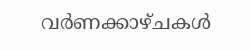വർണക്കാഴ്ചകൾ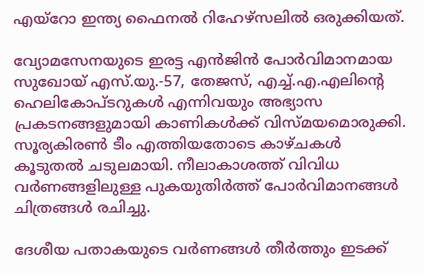എയ്‌റോ ഇന്ത്യ ഫൈനൽ റിഹേഴ്‌സലിൽ ഒരുക്കിയത്.

വ്യോമസേനയുടെ ഇരട്ട എൻജിൻ പോർവിമാനമായ സുഖോയ് എസ്.യു.-57, തേജസ്, എച്ച്.എ.എലിന്റെ ഹെലികോപ്ടറുകൾ എന്നിവയും അഭ്യാസ പ്രകടനങ്ങളുമായി കാണികൾക്ക് വിസ്മയമൊരുക്കി. സൂര്യകിരൺ ടീം എത്തിയതോടെ കാഴ്ചകൾ കൂടുതൽ ചടുലമായി. നീലാകാശത്ത് വിവിധ വർണങ്ങളിലുള്ള പുകയുതിർത്ത് പോർവിമാനങ്ങൾ ചിത്രങ്ങൾ രചിച്ചു.

ദേശീയ പതാകയുടെ വർണങ്ങൾ തീർത്തും ഇടക്ക്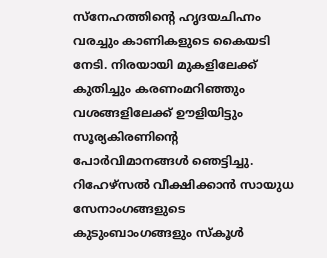സ്നേഹത്തിന്റെ ഹൃദയചിഹ്നം വരച്ചും കാണികളുടെ കൈയടി നേടി. നിരയായി മുകളിലേക്ക് കുതിച്ചും കരണംമറിഞ്ഞും വശങ്ങളിലേക്ക് ഊളിയിട്ടും സൂര്യകിരണിന്റെ പോർവിമാനങ്ങൾ ഞെട്ടിച്ചു. റിഹേഴ്‌സൽ വീക്ഷിക്കാൻ സായുധ സേനാംഗങ്ങളുടെ കുടുംബാംഗങ്ങളും സ്കൂൾ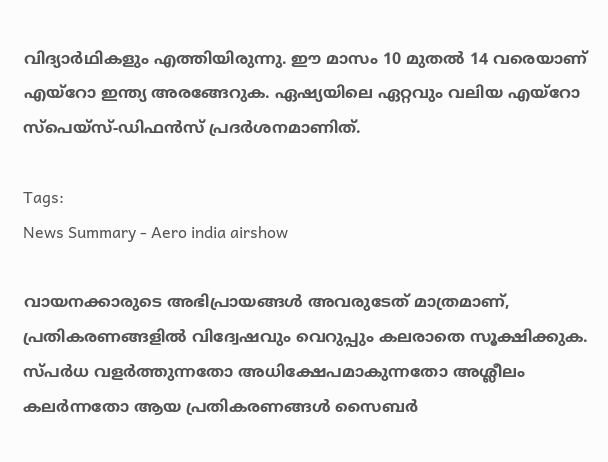വിദ്യാർഥികളും എത്തിയിരുന്നു. ഈ മാസം 10 മുതൽ 14 വരെയാണ് എയ്‌റോ ഇന്ത്യ അരങ്ങേറുക. ഏഷ്യയിലെ ഏറ്റവും വലിയ എയ്‌റോ സ്പെയ്‌സ്-ഡിഫൻസ് പ്രദർശനമാണിത്.

Tags:
News Summary - Aero india airshow

വായനക്കാരുടെ അഭിപ്രായങ്ങള്‍ അവരുടേത് മാത്രമാണ്, പ്രതികരണങ്ങളിൽ വിദ്വേഷവും വെറുപ്പും കലരാതെ സൂക്ഷിക്കുക. സ്പർധ വളർത്തുന്നതോ അധിക്ഷേപമാകുന്നതോ അശ്ലീലം കലർന്നതോ ആയ പ്രതികരണങ്ങൾ സൈബർ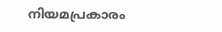നിയമപ്രകാരം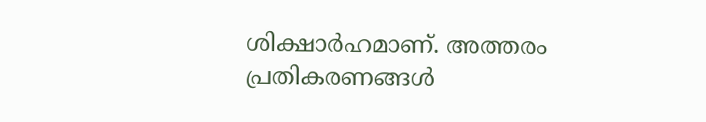ശിക്ഷാർഹമാണ്. അത്തരം പ്രതികരണങ്ങൾ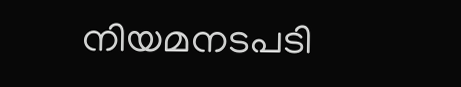നിയമനടപടി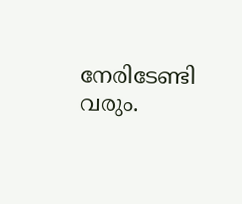നേരിടേണ്ടി വരും.